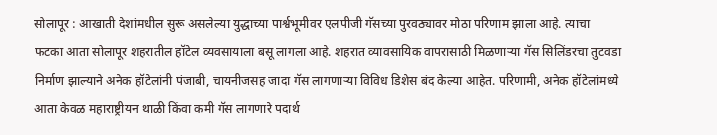सोलापूर : आखाती देशांमधील सुरू असलेल्या युद्धाच्या पार्श्वभूमीवर एलपीजी गॅसच्या पुरवठ्यावर मोठा परिणाम झाला आहे. त्याचा फटका आता सोलापूर शहरातील हॉटेल व्यवसायाला बसू लागला आहे. शहरात व्यावसायिक वापरासाठी मिळणाऱ्या गॅस सिलिंडरचा तुटवडा निर्माण झाल्याने अनेक हॉटेलांनी पंजाबी, चायनीजसह जादा गॅस लागणाऱ्या विविध डिशेस बंद केल्या आहेत. परिणामी, अनेक हॉटेलांमध्ये आता केवळ महाराष्ट्रीयन थाळी किंवा कमी गॅस लागणारे पदार्थ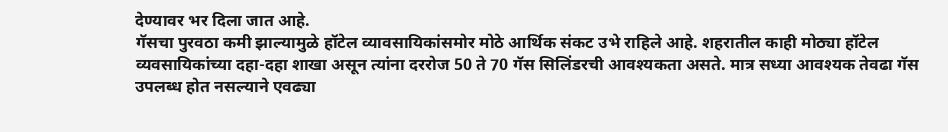देण्यावर भर दिला जात आहे.
गॅसचा पुरवठा कमी झाल्यामुळे हॉटेल व्यावसायिकांसमोर मोठे आर्थिक संकट उभे राहिले आहे. शहरातील काही मोठ्या हॉटेल व्यवसायिकांच्या दहा-दहा शाखा असून त्यांना दररोज 50 ते 70 गॅस सिलिंडरची आवश्यकता असते. मात्र सध्या आवश्यक तेवढा गॅस उपलब्ध होत नसल्याने एवढ्या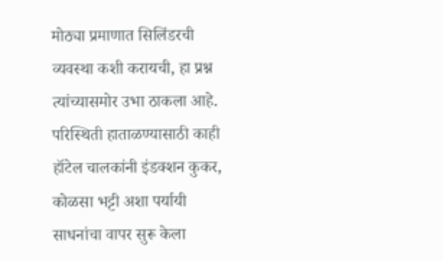मोठ्या प्रमाणात सिलिंडरची व्यवस्था कशी करायची, हा प्रश्न त्यांच्यासमोर उभा ठाकला आहे.
परिस्थिती हाताळण्यासाठी काही हॉटेल चालकांनी इंडक्शन कुकर, कोळसा भट्टी अशा पर्यायी साधनांचा वापर सुरू केला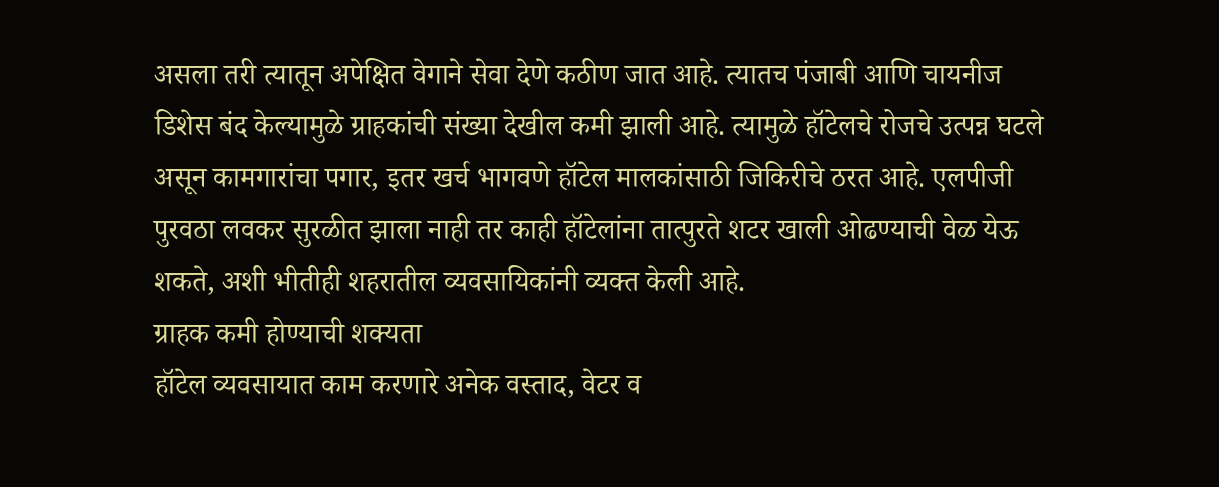असला तरी त्यातून अपेक्षित वेगाने सेवा देणे कठीण जात आहे. त्यातच पंजाबी आणि चायनीज डिशेस बंद केल्यामुळे ग्राहकांची संख्या देखील कमी झाली आहे. त्यामुळे हॉटेलचे रोजचे उत्पन्न घटले असून कामगारांचा पगार, इतर खर्च भागवणे हॉटेल मालकांसाठी जिकिरीचे ठरत आहे. एलपीजी पुरवठा लवकर सुरळीत झाला नाही तर काही हॉटेलांना तात्पुरते शटर खाली ओढण्याची वेळ येऊ शकते, अशी भीतीही शहरातील व्यवसायिकांनी व्यक्त केली आहे.
ग्राहक कमी होण्याची शक्यता
हॉटेल व्यवसायात काम करणारे अनेक वस्ताद, वेटर व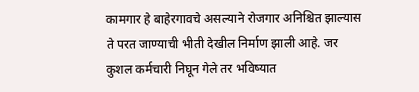कामगार हे बाहेरगावचे असल्याने रोजगार अनिश्चित झाल्यास ते परत जाण्याची भीती देखील निर्माण झाली आहे. जर कुशल कर्मचारी निघून गेले तर भविष्यात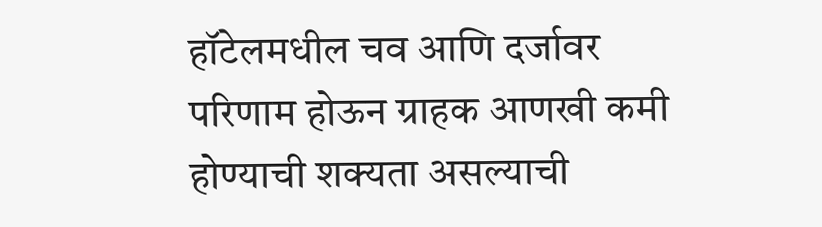हॉटेलमधील चव आणि दर्जावर परिणाम होऊन ग्राहक आणखी कमी होण्याची शक्यता असल्याची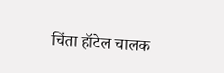चिंता हॉटेल चालक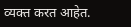व्यक्त करत आहेत.